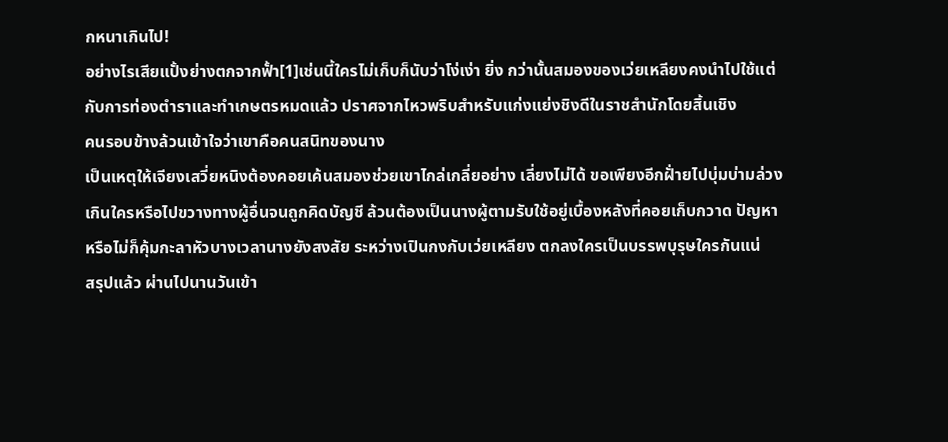กหนาเกินไป!
อย่างไรเสียแปั้งย่างตกจากฟั้า[1]เช่นนี้ใครไม่เก็บก็นับว่าโง่เง่า ยิ่ง กว่านั้นสมองของเว่ยเหลียงคงนำไปใช้แต่กับการท่องตำราและทำเกษตรหมดแล้ว ปราศจากไหวพริบสำหรับแก่งแย่งชิงดีในราชสำนักโดยสิ้นเชิง
คนรอบข้างล้วนเข้าใจว่าเขาคือคนสนิทของนาง
เป็นเหตุให้เจียงเสวี่ยหนิงต้องคอยเค้นสมองช่วยเขาไกล่เกลี่ยอย่าง เลี่ยงไม่ได้ ขอเพียงอีกฝั่ายไปบุ่มบ่ามล่วงเกินใครหรือไปขวางทางผู้อื่นจนถูกคิดบัญชี ล้วนต้องเป็นนางผู้ตามรับใช้อยู่เบื้องหลังที่คอยเก็บกวาด ปัญหาหรือไม่ก็คุ้มกะลาหัวบางเวลานางยังสงสัย ระหว่างเปินกงกับเว่ยเหลียง ตกลงใครเป็นบรรพบุรุษใครกันแน่
สรุปแล้ว ผ่านไปนานวันเข้า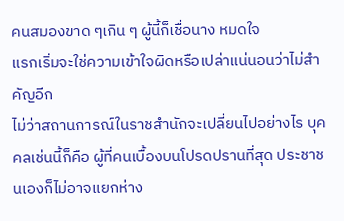คนสมองขาด ๆเกิน ๆ ผู้นี้ก็เชื่อนาง หมดใจ
แรกเริ่มจะใช่ความเข้าใจผิดหรือเปล่าแน่นอนว่าไม่สำคัญอีก
ไม่ว่าสถานการณ์ในราชสำนักจะเปลี่ยนไปอย่างไร บุคคลเช่นนี้ก็คือ ผู้ที่คนเบื้องบนโปรดปรานที่สุด ประชาชนเองก็ไม่อาจแยกห่าง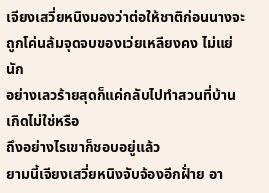เจียงเสวี่ยหนิงมองว่าต่อให้ชาติก่อนนางจะถูกโค่นล้มจุดจบของเว่ยเหลียงคง ไม่แย่นัก
อย่างเลวร้ายสุดก็แค่กลับไปทำสวนที่บ้านเกิดไม่ใช่หรือ
ถึงอย่างไรเขาก็ชอบอยู่แล้ว
ยามนี้เจียงเสวี่ยหนิงจับจ้องอีกฝั่าย อา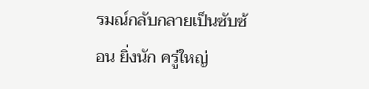รมณ์กลับกลายเป็นซับซ้อน ยิ่งนัก ครู่ใหญ่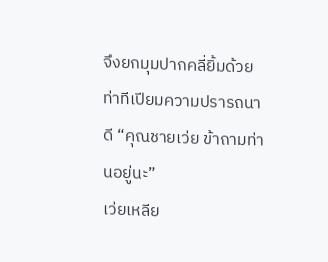จึงยกมุมปากคลี่ยิ้มด้วยท่าทีเปียมความปรารถนาดี “คุณชายเว่ย ข้าถามท่านอยู่นะ”
เว่ยเหลีย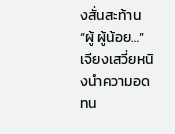งสั่นสะท้าน “ผู้ ผู้น้อย…”
เจียงเสวี่ยหนิงนำความอดทน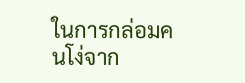ในการกล่อมคนโง่จาก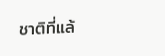ชาติที่แล้